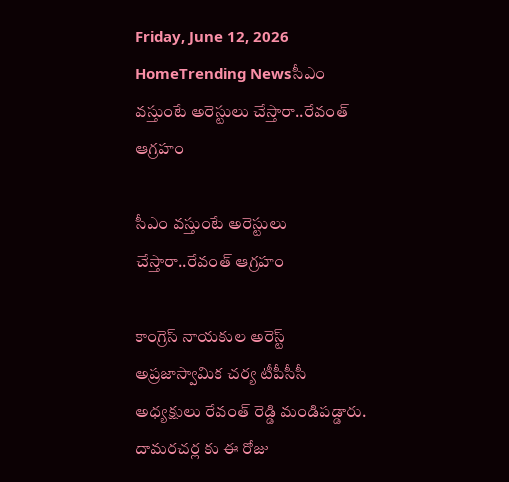Friday, June 12, 2026
HomeTrending Newsసీఎం వస్తుంటే అరెస్టులు చేస్తారా..రేవంత్ ఆగ్రహం

సీఎం వస్తుంటే అరెస్టులు చేస్తారా..రేవంత్ ఆగ్రహం

కాంగ్రెస్ నాయకుల అరెస్ట్ అప్రజాస్వామిక చర్య టీపీసీసీ అధ్యక్షులు రేవంత్ రెడ్డి మండిపడ్డారు. దామరచర్ల కు ఈ రోజు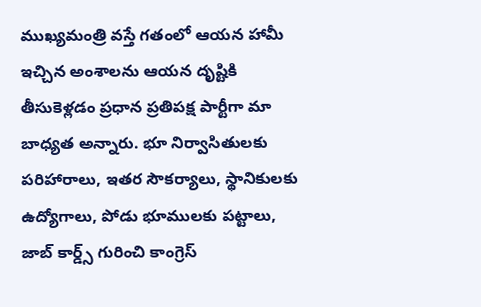ముఖ్యమంత్రి వస్తే గతంలో ఆయన హామీ ఇచ్చిన అంశాలను ఆయన దృష్టికి తీసుకెళ్లడం ప్రధాన ప్రతిపక్ష పార్టీగా మా బాధ్యత అన్నారు. భూ నిర్వాసితులకు పరిహారాలు, ఇతర సౌకర్యాలు, స్థానికులకు ఉద్యోగాలు, పోడు భూములకు పట్టాలు, జాబ్ కార్డ్స్ గురించి కాంగ్రెస్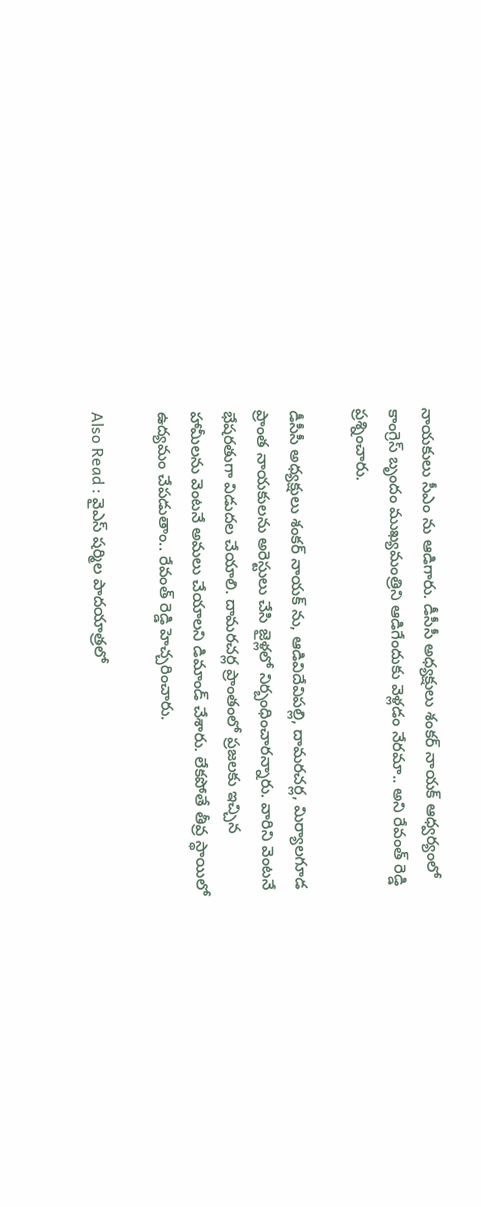నాయకులు సీఎం ను ఆడిగారు. డీసీసీ అధ్యక్షులు శంకర్ నాయక్ ఆధ్వర్యంలో కాంగ్రెస్ బృందం ముఖ్యమంత్రిని ఆడిగేందుకు వెళ్లడం నేరమా.. అని రేవంత్ రెడ్డి ప్రశ్నించారు.

డీసీసీ అధ్యక్షులు శంకర్ నాయక్ ను, ఆడివిదేవిపల్లి, దామరచర్ల, మిర్యాలగూడ ప్రాంత నాయకులను అరెస్టులు చేసి జైళ్లలో నిర్బంధించారన్నారు. వారిని వెంటనే భేషరతుగా విడుదల చేయాలి. దామరచర్ల ప్రాంతంలో ప్రజలకు ఇచ్చిన హామీలను వెంటనే అమలు చేయాలని డిమాండ్ చేశారు. లేకపోతే తీవ్ర స్థాయిలో ఉద్యమం చేపడుతాం.. రేవంత్ రెడ్డి హెచ్చరించారు.

Also Read : వైఎస్ షర్మిల పాదయాత్రలో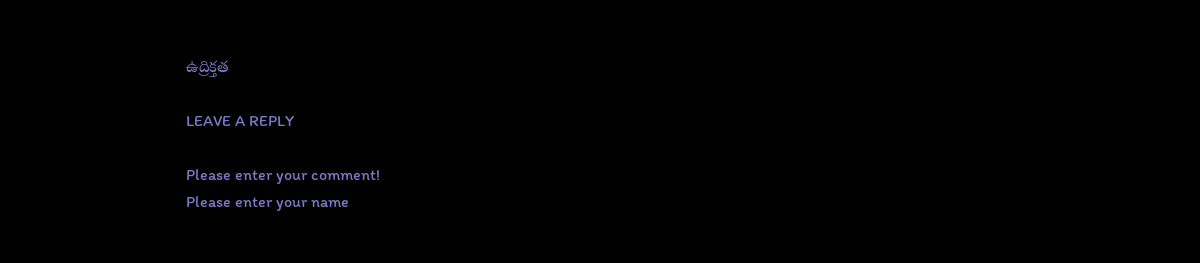ఉద్రిక్తత

LEAVE A REPLY

Please enter your comment!
Please enter your name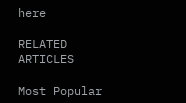here

RELATED ARTICLES

Most Popular